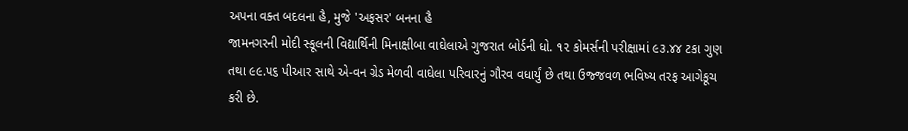અપના વક્ત બદલના હૈ, મુજે 'અફસર' બનના હૈ
જામનગરની મોદી સ્કૂલની વિદ્યાર્થિની મિનાક્ષીબા વાઘેલાએ ગુજરાત બોર્ડની ધો. ૧૨ કોમર્સની પરીક્ષામાં ૯૩.૪૪ ટકા ગુણ તથા ૯૯.૫૬ પીઆર સાથે એ-વન ગ્રેડ મેળવી વાઘેલા પરિવારનું ગૌરવ વધાર્યું છે તથા ઉજ્જવળ ભવિષ્ય તરફ આગેકૂચ કરી છે.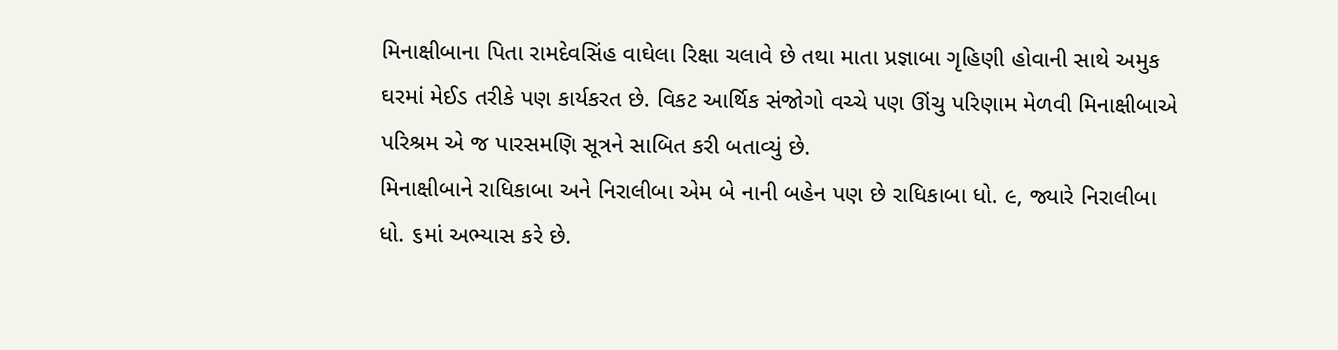મિનાક્ષીબાના પિતા રામદેવસિંહ વાઘેલા રિક્ષા ચલાવે છે તથા માતા પ્રજ્ઞાબા ગૃહિણી હોવાની સાથે અમુક ઘરમાં મેઈડ તરીકે પણ કાર્યકરત છે. વિકટ આર્થિક સંજોગો વચ્ચે પણ ઊંચુ પરિણામ મેળવી મિનાક્ષીબાએ પરિશ્રમ એ જ પારસમણિ સૂત્રને સાબિત કરી બતાવ્યું છે.
મિનાક્ષીબાને રાધિકાબા અને નિરાલીબા એમ બે નાની બહેન પણ છે રાધિકાબા ધો. ૯, જ્યારે નિરાલીબા ધો. ૬માં અભ્યાસ કરે છે.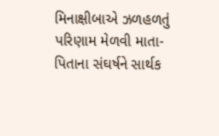મિનાક્ષીબાએ ઝળહળતું પરિણામ મેળવી માતા-પિતાના સંઘર્ષને સાર્થક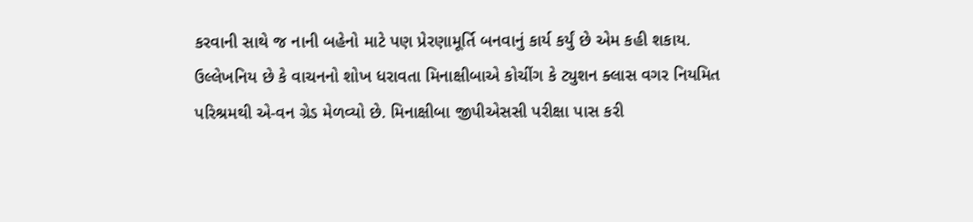કરવાની સાથે જ નાની બહેનો માટે પણ પ્રેરણામૂર્તિ બનવાનું કાર્ય કર્યું છે એમ કહી શકાય.
ઉલ્લેખનિય છે કે વાચનનો શોખ ધરાવતા મિનાક્ષીબાએ કોચીંગ કે ટ્યુશન ક્લાસ વગર નિયમિત પરિશ્રમથી એ-વન ગ્રેડ મેળવ્યો છે. મિનાક્ષીબા જીપીએસસી પરીક્ષા પાસ કરી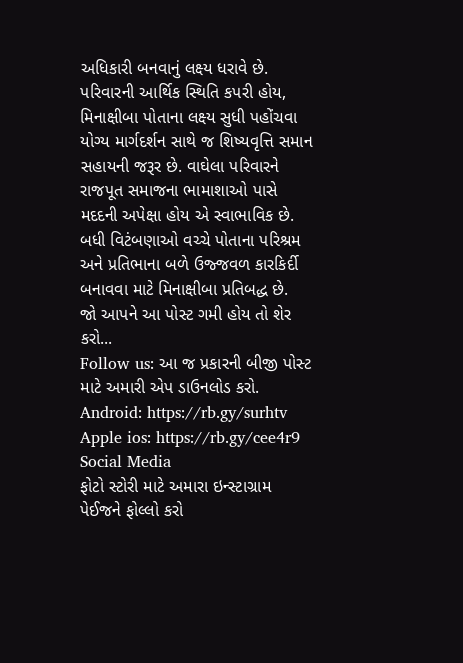અધિકારી બનવાનું લક્ષ્ય ધરાવે છે. પરિવારની આર્થિક સ્થિતિ કપરી હોય, મિનાક્ષીબા પોતાના લક્ષ્ય સુધી પહોંચવા યોગ્ય માર્ગદર્શન સાથે જ શિષ્યવૃત્તિ સમાન સહાયની જરૂર છે. વાઘેલા પરિવારને રાજપૂત સમાજના ભામાશાઓ પાસે મદદની અપેક્ષા હોય એ સ્વાભાવિક છે. બધી વિટંબણાઓ વચ્ચે પોતાના પરિશ્રમ અને પ્રતિભાના બળે ઉજ્જવળ કારકિર્દી બનાવવા માટે મિનાક્ષીબા પ્રતિબદ્ધ છે.
જો આપને આ પોસ્ટ ગમી હોય તો શેર કરો...
Follow us: આ જ પ્રકારની બીજી પોસ્ટ માટે અમારી એપ ડાઉનલોડ કરો.
Android: https://rb.gy/surhtv
Apple ios: https://rb.gy/cee4r9
Social Media
ફોટો સ્ટોરી માટે અમારા ઇન્સ્ટાગ્રામ પેઈજને ફોલ્લો કરો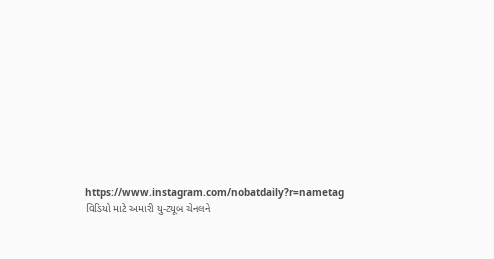https://www.instagram.com/nobatdaily?r=nametag
વિડિયો માટે અમારી યુ-ટ્યૂબ ચેનલને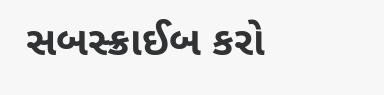સબસ્ક્રાઈબ કરો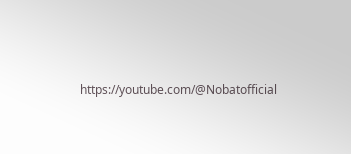https://youtube.com/@Nobatofficial